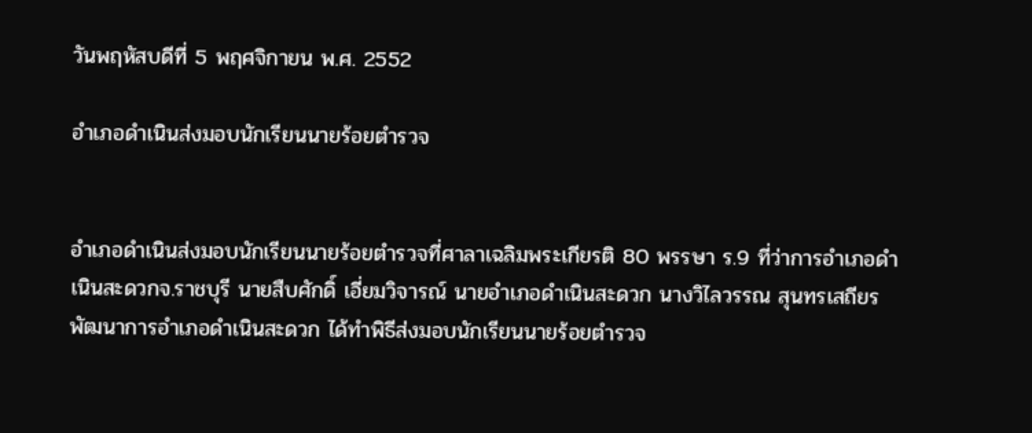วันพฤหัสบดีที่ 5 พฤศจิกายน พ.ศ. 2552

อำเภอดำเนินส่งมอบนักเรียนนายร้อยตำรวจ


อำเภอดำเนินส่งมอบนักเรียนนายร้อยตำรวจที่ศาลาเฉลิมพระเกียรติ 80 พรรษา ร.9 ที่ว่าการอำเภอดำเนินสะดวกจ.ราชบุรี นายสืบศักดิ์ เอี่ยมวิจารณ์ นายอำเภอดำเนินสะดวก นางวิไลวรรณ สุนทรเสถียร พัฒนาการอำเภอดำเนินสะดวก ได้ทำพิธีส่งมอบนักเรียนนายร้อยตำรวจ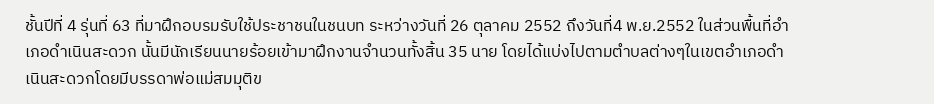ชั้นปีที่ 4 รุ่นที่ 63 ที่มาฝึกอบรมรับใช้ประชาชนในชนบท ระหว่างวันที่ 26 ตุลาคม 2552 ถึงวันที่4 พ.ย.2552 ในส่วนพื้นที่อำเภอดำเนินสะดวก นั้นมีนักเรียนนายร้อยเข้ามาฝึกงานจำนวนทั้งสิ้น 35 นาย โดยได้แบ่งไปตามตำบลต่างๆในเขตอำเภอดำเนินสะดวกโดยมีบรรดาพ่อแม่สมมุติข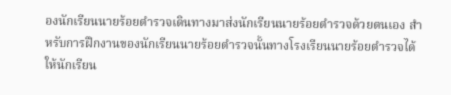องนักเรียนนายร้อยตำรวจเดินทางมาส่งนักเรียนนายร้อยตำรวจด้วยตนเอง สำหรับการฝึกงานของนักเรียนนายร้อยตำรวจนั้นทางโรงเรียนนายร้อยตำรวจได้ให้นักเรียน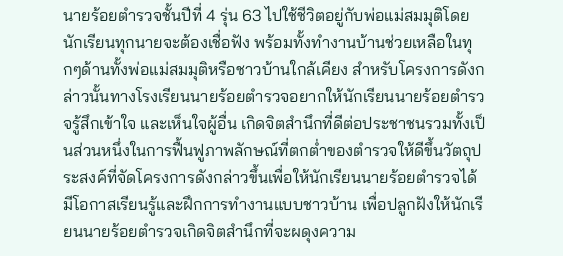นายร้อยตำรวจชั้นปีที่ 4 รุ่น 63 ไปใช้ชีวิตอยู่กับพ่อแม่สมมุติโดยนักเรียนทุกนายจะต้องเชื่อฟัง พร้อมทั้งทำงานบ้านช่วยเหลือในทุกๆด้านทั้งพ่อแม่สมมุติหรือชาวบ้านใกล้เคียง สำหรับโครงการดังกล่าวนั้นทางโรงเรียนนายร้อยตำรวจอยากให้นักเรียนนายร้อยตำรวจรู้สึกเข้าใจ และเห็นใจผู้อื่น เกิดจิตสำนึกที่ดีต่อประชาชนรวมทั้งเป็นส่วนหนึ่งในการฟื้นฟูภาพลักษณ์ที่ตกต่ำของตำรวจให้ดีขึ้นวัตถุประสงค์ที่จัดโครงการดังกล่าวขึ้นเพื่อให้นักเรียนนายร้อยตำรวจได้มีโอกาสเรียนรู้และฝึกการทำงานแบบชาวบ้าน เพื่อปลูกฝังให้นักเรียนนายร้อยตำรวจเกิดจิตสำนึกที่จะผดุงความ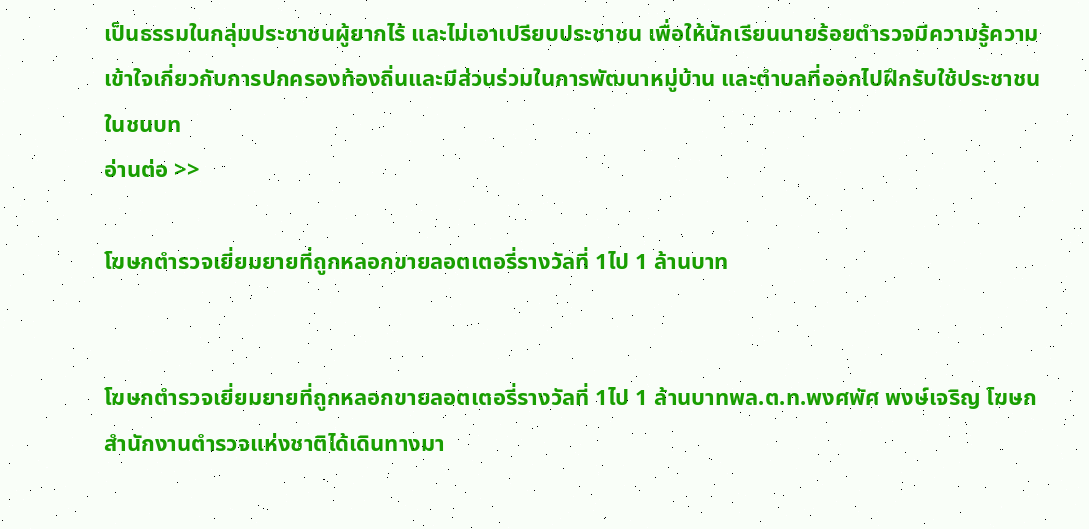เป็นธรรมในกลุ่มประชาชนผู้ยากไร้ และไม่เอาเปรียบประชาชน เพื่อให้นักเรียนนายร้อยตำรวจมีความรู้ความเข้าใจเกี่ยวกับการปกครองท้องถิ่นและมีส่วนร่วมในการพัฒนาหมู่บ้าน และตำบลที่ออกไปฝึกรับใช้ประชาชนในชนบท
อ่านต่อ >>

โฆษกตำรวจเยี่ยมยายที่ถูกหลอกขายลอตเตอรี่รางวัลที่ 1ไป 1 ล้านบาท


โฆษกตำรวจเยี่ยมยายที่ถูกหลอกขายลอตเตอรี่รางวัลที่ 1ไป 1 ล้านบาทพล.ต.ท.พงศพัศ พงษ์เจริญ โฆษกสำนักงานตำรวจแห่งชาติได้เดินทางมา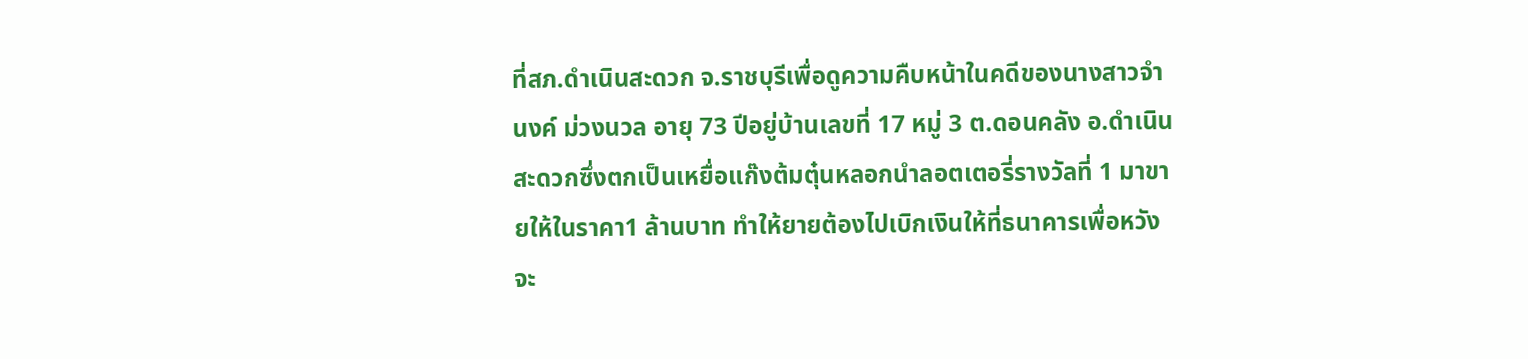ที่สภ.ดำเนินสะดวก จ.ราชบุรีเพื่อดูความคืบหน้าในคดีของนางสาวจำนงค์ ม่วงนวล อายุ 73 ปีอยู่บ้านเลขที่ 17 หมู่ 3 ต.ดอนคลัง อ.ดำเนินสะดวกซึ่งตกเป็นเหยื่อแก๊งต้มตุ๋นหลอกนำลอตเตอรี่รางวัลที่ 1 มาขายให้ในราคา1 ล้านบาท ทำให้ยายต้องไปเบิกเงินให้ที่ธนาคารเพื่อหวังจะ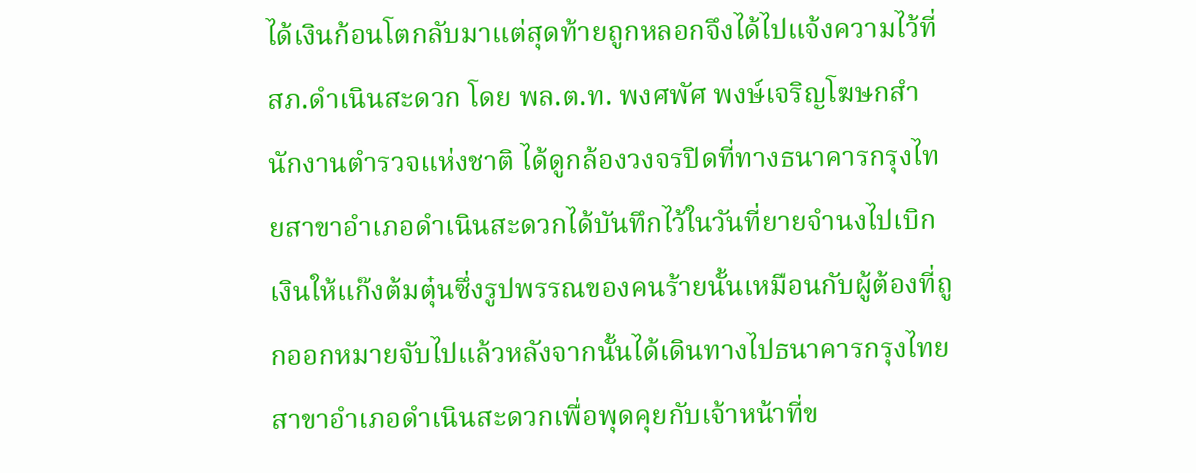ได้เงินก้อนโตกลับมาแต่สุดท้ายถูกหลอกจึงได้ไปแจ้งความไว้ที่สภ.ดำเนินสะดวก โดย พล.ต.ท. พงศพัศ พงษ์เจริญโฆษกสำนักงานตำรวจแห่งชาติ ได้ดูกล้องวงจรปิดที่ทางธนาคารกรุงไทยสาขาอำเภอดำเนินสะดวกได้บันทึกไว้ในวันที่ยายจำนงไปเบิกเงินให้แก๊งต้มตุ๋นซึ่งรูปพรรณของคนร้ายนั้นเหมือนกับผู้ต้องที่ถูกออกหมายจับไปแล้วหลังจากนั้นได้เดินทางไปธนาคารกรุงไทย สาขาอำเภอดำเนินสะดวกเพื่อพุดคุยกับเจ้าหน้าที่ข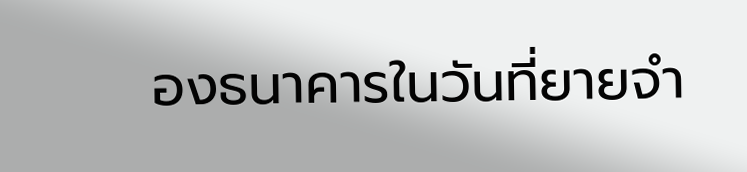องธนาคารในวันที่ยายจำ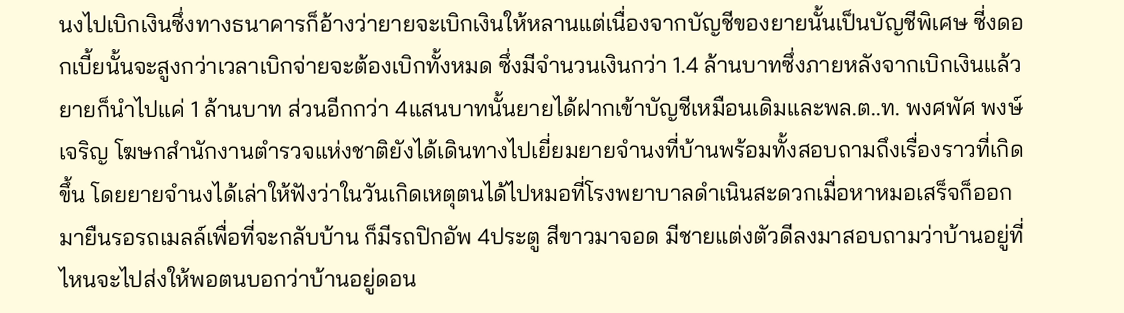นงไปเบิกเงินซึ่งทางธนาคารก็อ้างว่ายายจะเบิกเงินให้หลานแต่เนื่องจากบัญชีของยายนั้นเป็นบัญชีพิเศษ ซี่งดอกเบี้ยนั้นจะสูงกว่าเวลาเบิกจ่ายจะต้องเบิกทั้งหมด ซึ่งมีจำนวนเงินกว่า 1.4 ล้านบาทซึ่งภายหลังจากเบิกเงินแล้วยายก็นำไปแค่ 1 ล้านบาท ส่วนอีกกว่า 4แสนบาทนั้นยายได้ฝากเข้าบัญชีเหมือนเดิมและพล.ต..ท. พงศพัศ พงษ์เจริญ โฆษกสำนักงานตำรวจแห่งชาติยังได้เดินทางไปเยี่ยมยายจำนงที่บ้านพร้อมทั้งสอบถามถึงเรื่องราวที่เกิดขึ้น โดยยายจำนงได้เล่าให้ฟังว่าในวันเกิดเหตุตนได้ไปหมอที่โรงพยาบาลดำเนินสะดวกเมื่อหาหมอเสร็จก็ออกมายืนรอรถเมลล์เพื่อที่จะกลับบ้าน ก็มีรถปิกอัพ 4ประตู สีขาวมาจอด มีชายแต่งตัวดีลงมาสอบถามว่าบ้านอยู่ที่ไหนจะไปส่งให้พอตนบอกว่าบ้านอยู่ดอน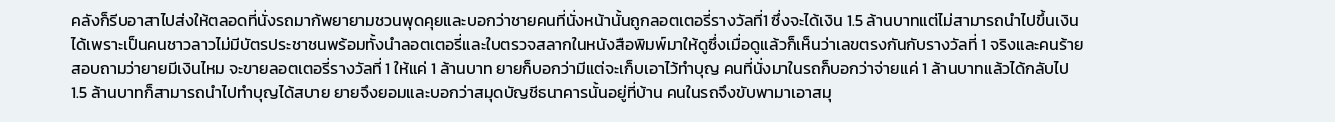คลังก็รีบอาสาไปส่งให้ตลอดที่นั่งรถมาก้พยายามชวนพุดคุยและบอกว่าชายคนที่นั่งหน้านั้นถูกลอตเตอรี่รางวัลที่1 ซึ่งจะได้เงิน 1.5 ล้านบาทแต่ไม่สามารถนำไปขึ้นเงินได้เพราะเป็นคนชาวลาวไม่มีบัตรประชาชนพร้อมทั้งนำลอตเตอรี่และใบตรวจสลากในหนังสือพิมพ์มาให้ดูซึ่งเมื่อดูแล้วก็เห็นว่าเลขตรงกันกับรางวัลที่ 1 จริงและคนร้ายสอบถามว่ายายมีเงินไหม จะขายลอตเตอรี่รางวัลที่ 1 ให้แค่ 1 ล้านบาท ยายก็บอกว่ามีแต่จะเก็บเอาไว้ทำบุญ คนที่นั่งมาในรถก็บอกว่าจ่ายแค่ 1 ล้านบาทแล้วได้กลับไป 1.5 ล้านบาทก็สามารถนำไปทำบุญได้สบาย ยายจึงยอมและบอกว่าสมุดบัญชีธนาคารนั้นอยู่ที่บ้าน คนในรถจึงขับพามาเอาสมุ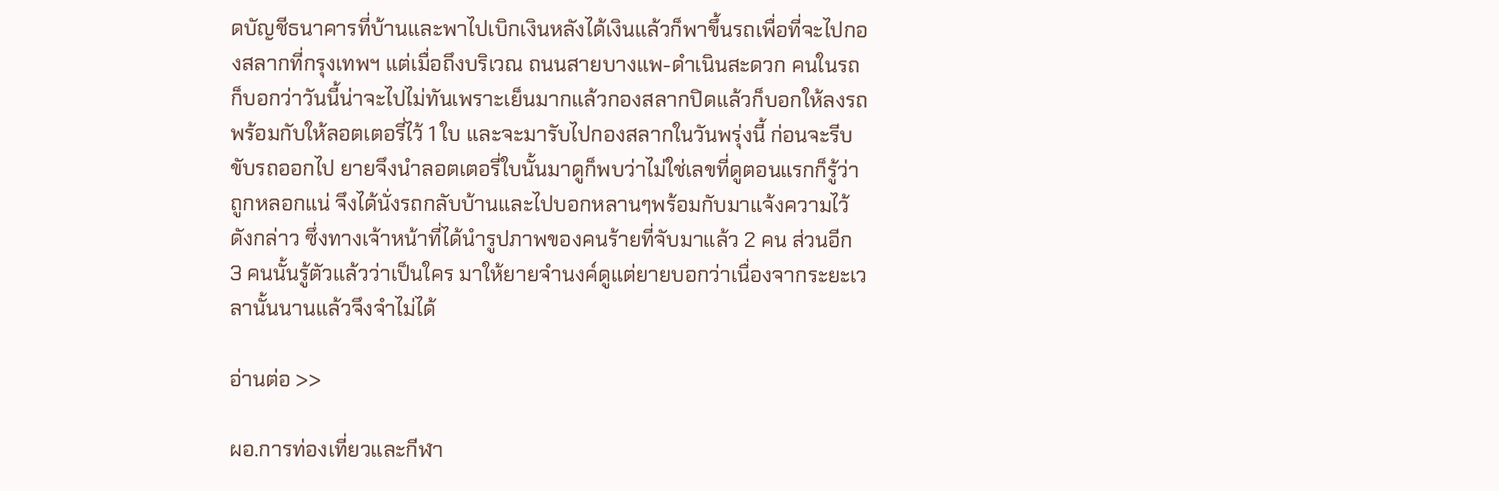ดบัญชีธนาคารที่บ้านและพาไปเบิกเงินหลังได้เงินแล้วก็พาขึ้นรถเพื่อที่จะไปกองสลากที่กรุงเทพฯ แต่เมื่อถึงบริเวณ ถนนสายบางแพ-ดำเนินสะดวก คนในรถก็บอกว่าวันนี้น่าจะไปไม่ทันเพราะเย็นมากแล้วกองสลากปิดแล้วก็บอกให้ลงรถพร้อมกับให้ลอตเตอรี่ไว้ 1 ใบ และจะมารับไปกองสลากในวันพรุ่งนี้ ก่อนจะรีบขับรถออกไป ยายจึงนำลอตเตอรี่ใบนั้นมาดูก็พบว่าไม่ใช่เลขที่ดูตอนแรกก็รู้ว่าถูกหลอกแน่ จึงได้นั่งรถกลับบ้านและไปบอกหลานๆพร้อมกับมาแจ้งความไว้ดังกล่าว ซึ่งทางเจ้าหน้าที่ได้นำรูปภาพของคนร้ายที่จับมาแล้ว 2 คน ส่วนอีก 3 คนนั้นรู้ตัวแล้วว่าเป็นใคร มาให้ยายจำนงค์ดูแต่ยายบอกว่าเนื่องจากระยะเวลานั้นนานแล้วจึงจำไม่ได้

อ่านต่อ >>

ผอ.การท่องเที่ยวและกีฬา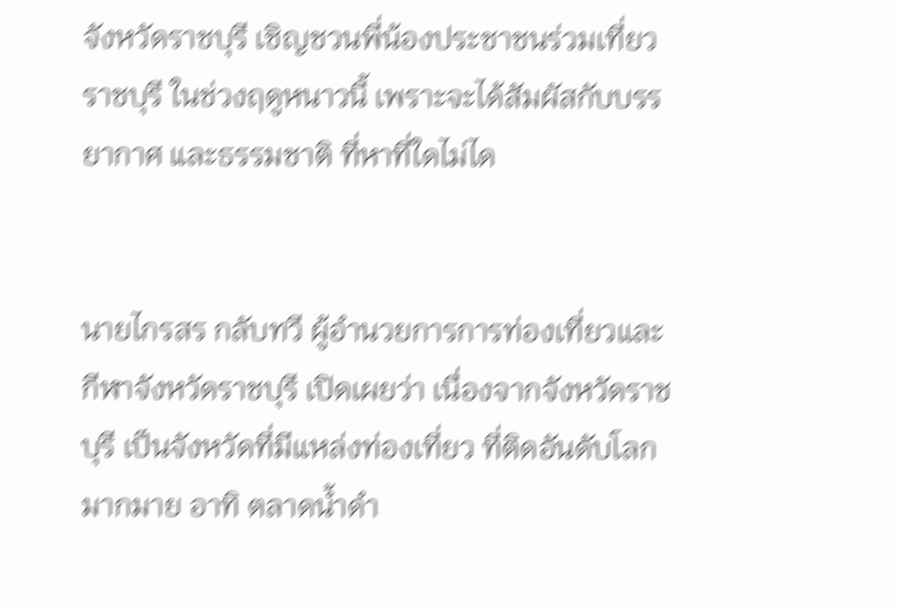จังหวัดราชบุรี เชิญชวนพี่น้องประชาชนร่วมเที่ยวราชบุรี ในช่วงฤดูหนาวนี้ เพราะจะได้สัมผัสกับบรรยากาศ และธรรมชาติ ที่หาที่ใดไม่ได


นายไกรสร กลับทวี ผู้อำนวยการการท่องเที่ยวและกีฬาจังหวัดราชบุรี เปิดเผยว่า เนื่องจากจังหวัดราชบุรี เป็นจังหวัดที่มีแหล่งท่องเที่ยว ที่ติดอันดับโลกมากมาย อาทิ ตลาดน้ำดำ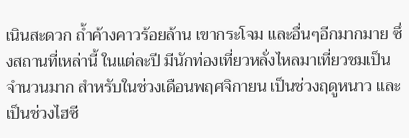เนินสะดวก ถ้ำค้างคาวร้อยล้าน เขากระโจม และอื่นๆอีกมากมาย ซึ่งสถานที่เหล่านี้ ในแต่ละปี มีนักท่องเที่ยวหลั่งไหลมาเที่ยวชมเป็นจำนวนมาก สำหรับในช่วงเดือนพฤศจิกายน เป็นช่วงฤดูหนาว และเป็นช่วงไฮซี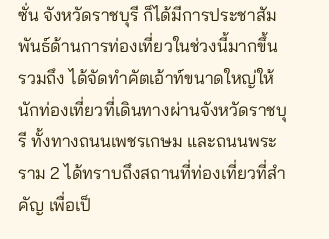ซั่น จังหวัดราชบุรี ก็ได้มีการประชาสัมพันธ์ด้านการท่องเที่ยวในช่วงนี้มากขึ้น รวมถึง ได้จัดทำคัตเอ้าท์ขนาดใหญ่ให้นักท่องเที่ยวที่เดินทางผ่านจังหวัดราชบุรี ทั้งทางถนนเพชรเกษม และถนนพระราม 2 ได้ทราบถึงสถานที่ท่องเที่ยวที่สำคัญ เพื่อเป็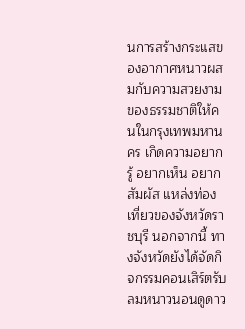นการสร้างกระแสของอากาศหนาวผสมกับความสวยงามของธรรมชาติให้คนในกรุงเทพมหานคร เกิดความอยากรู้ อยากเห็น อยากสัมผัส แหล่งท่องเที่ยวของจังหวัดราชบุรี นอกจากนี้ ทางจังหวัดยังได้จัดกิจกรรมคอนเสิร์ตรับลมหนาวนอนดูดาว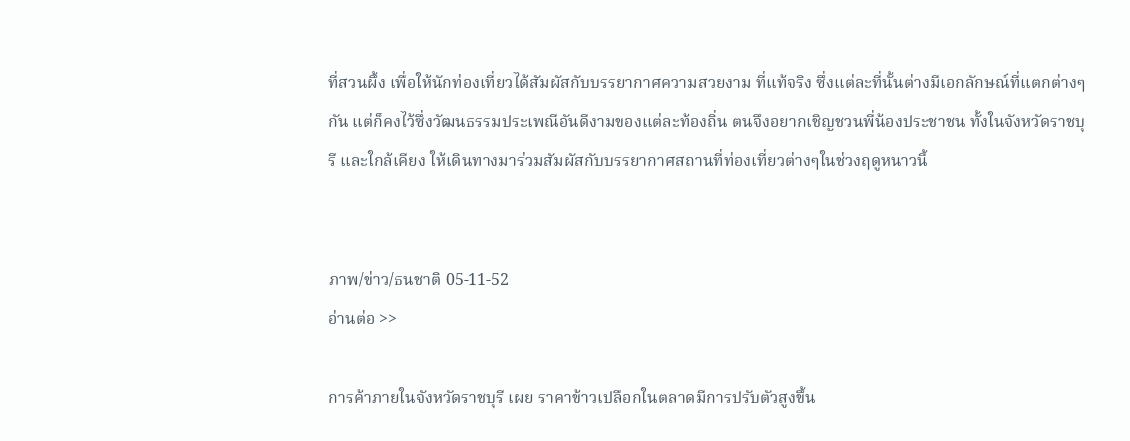ที่สวนผึ้ง เพื่อให้นักท่องเที่ยวได้สัมผัสกับบรรยากาศความสวยงาม ที่แท้จริง ซึ่งแต่ละที่นั้นต่างมีเอกลักษณ์ที่แตกต่างๆกัน แต่ก็คงไว้ซึ่งวัฒนธรรมประเพณีอันดีงามของแต่ละท้องถิ่น ตนจึงอยากเชิญชวนพี่น้องประชาชน ทั้งในจังหวัดราชบุรี และใกล้เคียง ให้เดินทางมาร่วมสัมผัสกับบรรยากาศสถานที่ท่องเที่ยวต่างๆในช่วงฤดูหนาวนี้


ภาพ/ข่าว/ธนชาติ 05-11-52
อ่านต่อ >>

การค้าภายในจังหวัดราชบุรี เผย ราคาข้าวเปลือกในตลาดมีการปรับตัวสูงขึ้น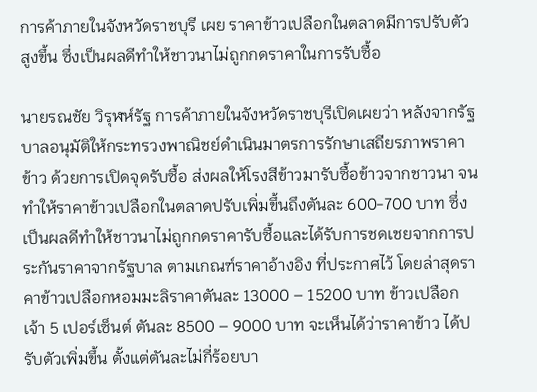การค้าภายในจังหวัดราชบุรี เผย ราคาข้าวเปลือกในตลาดมีการปรับตัวสูงขึ้น ซึ่งเป็นผลดีทำให้ชาวนาไม่ถูกกดราคาในการรับซื้อ

นายรณชัย วิรุฬห์รัฐ การค้าภายในจังหวัดราชบุรีเปิดเผยว่า หลังจากรัฐบาลอนุมัติให้กระทรวงพาณิชย์ดำเนินมาตรการรักษาเสถียรภาพราคาข้าว ด้วยการเปิดจุดรับซื้อ ส่งผลให้โรงสีข้าวมารับซื้อข้าวจากชาวนา จนทำให้ราคาข้าวเปลือกในตลาดปรับเพิ่มขึ้นถึงตันละ 600-700 บาท ซึ่งเป็นผลดีทำให้ชาวนาไม่ถูกกดราคารับซื้อและได้รับการชดเชยจากการประกันราคาจากรัฐบาล ตามเกณฑ์ราคาอ้างอิง ที่ประกาศไว้ โดยล่าสุดราคาข้าวเปลือกหอมมะลิราคาตันละ 13000 – 15200 บาท ข้าวเปลือกเจ้า 5 เปอร์เซ็นต์ ตันละ 8500 – 9000 บาท จะเห็นได้ว่าราคาข้าว ได้ปรับตัวเพิ่มขึ้น ตั้งแต่ตันละไม่กี่ร้อยบา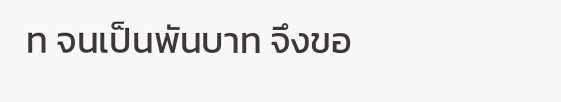ท จนเป็นพันบาท จึงขอ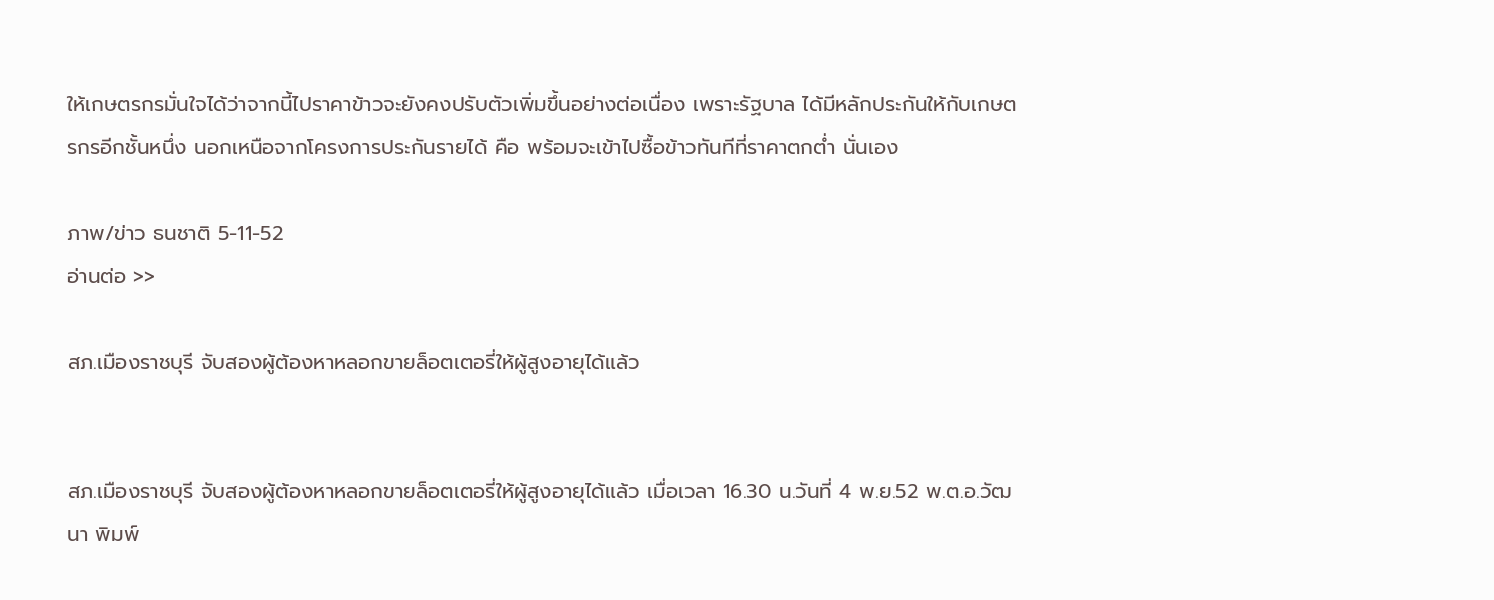ให้เกษตรกรมั่นใจได้ว่าจากนี้ไปราคาข้าวจะยังคงปรับตัวเพิ่มขึ้นอย่างต่อเนื่อง เพราะรัฐบาล ได้มีหลักประกันให้กับเกษตรกรอีกชั้นหนึ่ง นอกเหนือจากโครงการประกันรายได้ คือ พร้อมจะเข้าไปซื้อข้าวทันทีที่ราคาตกต่ำ นั่นเอง

ภาพ/ข่าว ธนชาติ 5-11-52
อ่านต่อ >>

สภ.เมืองราชบุรี จับสองผู้ต้องหาหลอกขายล็อตเตอรี่ให้ผู้สูงอายุได้แล้ว


สภ.เมืองราชบุรี จับสองผู้ต้องหาหลอกขายล็อตเตอรี่ให้ผู้สูงอายุได้แล้ว เมื่อเวลา 16.30 น.วันที่ 4 พ.ย.52 พ.ต.อ.วัฒนา พิมพ์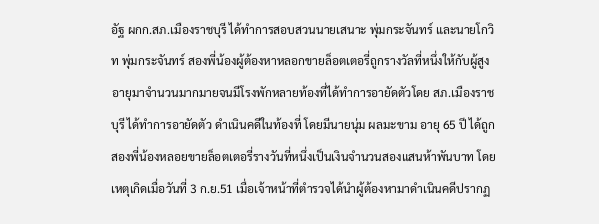อัฐ ผกก.สภ.เมืองราชบุรี ได้ทำการสอบสวนนายเสนาะ พุ่มกระจันทร์ และนายโกวิท พุ่มกระจันทร์ สองพี่น้องผู้ต้องหาหลอกขายล็อตเตอรี่ถูกรางวัลที่หนึ่งให้กับผู้สูงอายุมาจำนวนมากมายจนมีโรงพักหลายท้องที่ได้ทำการอายัดตัวโดย สภ.เมืองราชบุรี ได้ทำการอายัดตัว ดำเนินคดีในท้องที่ โดยมีนายนุ่ม ผลมะขาม อายุ 65 ปี ได้ถูกสองพี่น้องหลอยขายล็อตเตอรี่รางวันที่หนึ่งเป็นเงินจำนวนสองแสนห้าพันบาท โดยเหตุเกิดเมื่อวันที่ 3 ก.ย.51 เมื่อเจ้าหน้าที่ตำรวจได้นำผู้ต้องหามาดำเนินคดีปรากฏ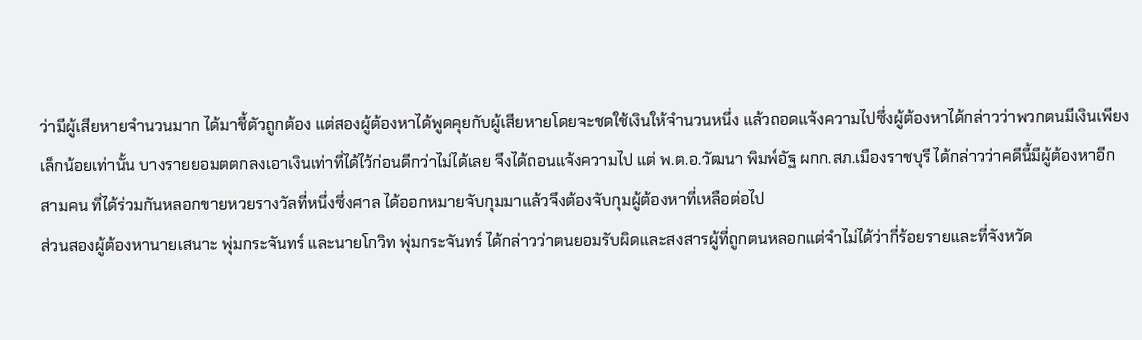ว่ามีผู้เสียหายจำนวนมาก ได้มาชี้ตัวถูกต้อง แต่สองผู้ต้องหาได้พูดคุยกับผู้เสียหายโดยจะชดใช้เงินให้จำนวนหนึ่ง แล้วถอดแจ้งความไปซึ่งผู้ต้องหาได้กล่าวว่าพวกตนมีเงินเพียงเล็กน้อยเท่านั้น บางรายยอมตตกลงเอาเงินเท่าที่ได้ไว้ก่อนดีกว่าไม่ได้เลย จึงได้ถอนแจ้งความไป แต่ พ.ต.อ.วัฒนา พิมพ์อัฐ ผกก.สภ.เมืองราชบุรี ได้กล่าวว่าคดีนี้มีผู้ต้องหาอีก สามคน ที่ได้ร่วมกันหลอกขายหวยรางวัลที่หนึ่งซึ่งศาล ได้ออกหมายจับกุมมาแล้วจึงต้องจับกุมผู้ต้องหาที่เหลือต่อไป
ส่วนสองผู้ต้องหานายเสนาะ พุ่มกระจันทร์ และนายโกวิท พุ่มกระจันทร์ ได้กล่าวว่าตนยอมรับผิดและสงสารผู้ที่ถูกตนหลอกแต่จำไม่ได้ว่ากี่ร้อยรายและที่จังหวัด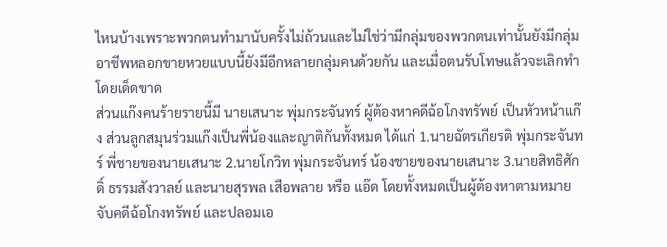ไหนบ้างเพราะพวกตนทำมานับครั้งไม่ถ้วนและไม่ใช่ว่ามีกลุ่มของพวกตนเท่านั้นยังมีกลุ่มอาชีพหลอกขายหวยแบบนี้ยังมีอีกหลายกลุ่มคนด้วยกัน และเมื่อตนรับโทษแล้วจะเลิกทำโดยเด็ดขาด
ส่วนแก๊งคนร้ายรายนี้มี นายเสนาะ พุ่มกระจันทร์ ผู้ต้องหาคดีฉ้อโกงทรัพย์ เป็นหัวหน้าแก๊ง ส่วนลูกสมุนร่วมแก๊งเป็นพี่น้องและญาติกันทั้งหมด ได้แก่ 1.นายฉัตรเกียรติ พุ่มกระจันทร์ พี่ชายของนายเสนาะ 2.นายโกวิท พุ่มกระจันทร์ น้องชายของนายเสนาะ 3.นายสิทธิศักดิ์ ธรรมสังวาลย์ และนายสุรพล เสือพลาย หรือ แอ๊ด โดยทั้งหมดเป็นผู้ต้องหาตามหมายจับคดีฉ้อโกงทรัพย์ และปลอมเอ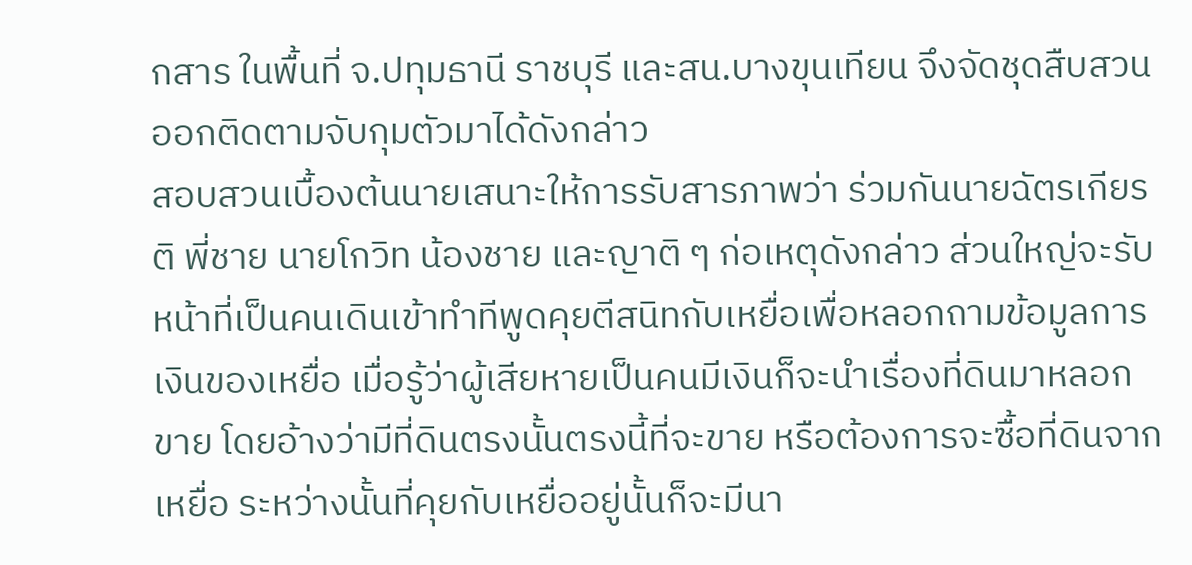กสาร ในพื้นที่ จ.ปทุมธานี ราชบุรี และสน.บางขุนเทียน จึงจัดชุดสืบสวนออกติดตามจับกุมตัวมาได้ดังกล่าว
สอบสวนเบื้องต้นนายเสนาะให้การรับสารภาพว่า ร่วมกันนายฉัตรเกียรติ พี่ชาย นายโกวิท น้องชาย และญาติ ๆ ก่อเหตุดังกล่าว ส่วนใหญ่จะรับหน้าที่เป็นคนเดินเข้าทำทีพูดคุยตีสนิทกับเหยื่อเพื่อหลอกถามข้อมูลการเงินของเหยื่อ เมื่อรู้ว่าผู้เสียหายเป็นคนมีเงินก็จะนำเรื่องที่ดินมาหลอกขาย โดยอ้างว่ามีที่ดินตรงนั้นตรงนี้ที่จะขาย หรือต้องการจะซื้อที่ดินจากเหยื่อ ระหว่างนั้นที่คุยกับเหยื่ออยู่นั้นก็จะมีนา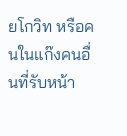ยโกวิท หรือคนในแก๊งคนอื่นที่รับหน้า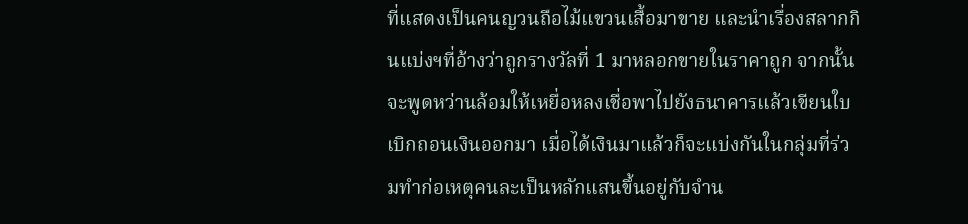ที่แสดงเป็นคนญวนถือไม้แขวนเสื้อมาขาย และนำเรื่องสลากกินแบ่งฯที่อ้างว่าถูกรางวัลที่ 1 มาหลอกขายในราคาถูก จากนั้นจะพูดหว่านล้อมให้เหยื่อหลงเชื่อพาไปยังธนาคารแล้วเขียนใบเบิกถอนเงินออกมา เมื่อได้เงินมาแล้วก็จะแบ่งกันในกลุ่มที่ร่วมทำก่อเหตุคนละเป็นหลักแสนขึ้นอยู่กับจำน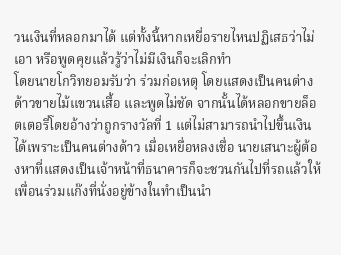วนเงินที่หลอกมาได้ แต่ทั้งนี้หากเหยื่อรายไหนปฏิเสธว่าไม่เอา หรือพูดคุยแล้วรู้ว่าไม่มีเงินก็จะเลิกทำ
โดยนายโกวิทยอมรับว่า ร่วมก่อเหตุ โดยแสดงเป็นคนต่างด้าวขายไม้แขวนเสื้อ และพูดไม่ชัด จากนั้นได้หลอกขายล็อตเตอรี่โดยอ้างว่าถูกรางวัลที่ 1 แต่ไม่สามารถนำไปขึ้นเงินได้เพราะเป็นคนต่างด้าว เมื่อเหยื่อหลงเชื่อ นายเสนาะผู้ต้องหาที่แสดงเป็นเจ้าหน้าที่ธนาคารก็จะชวนกันไปที่รถแล้วให้เพื่อนร่วมแก๊งที่นั่งอยู่ข้างในทำเป็นนำ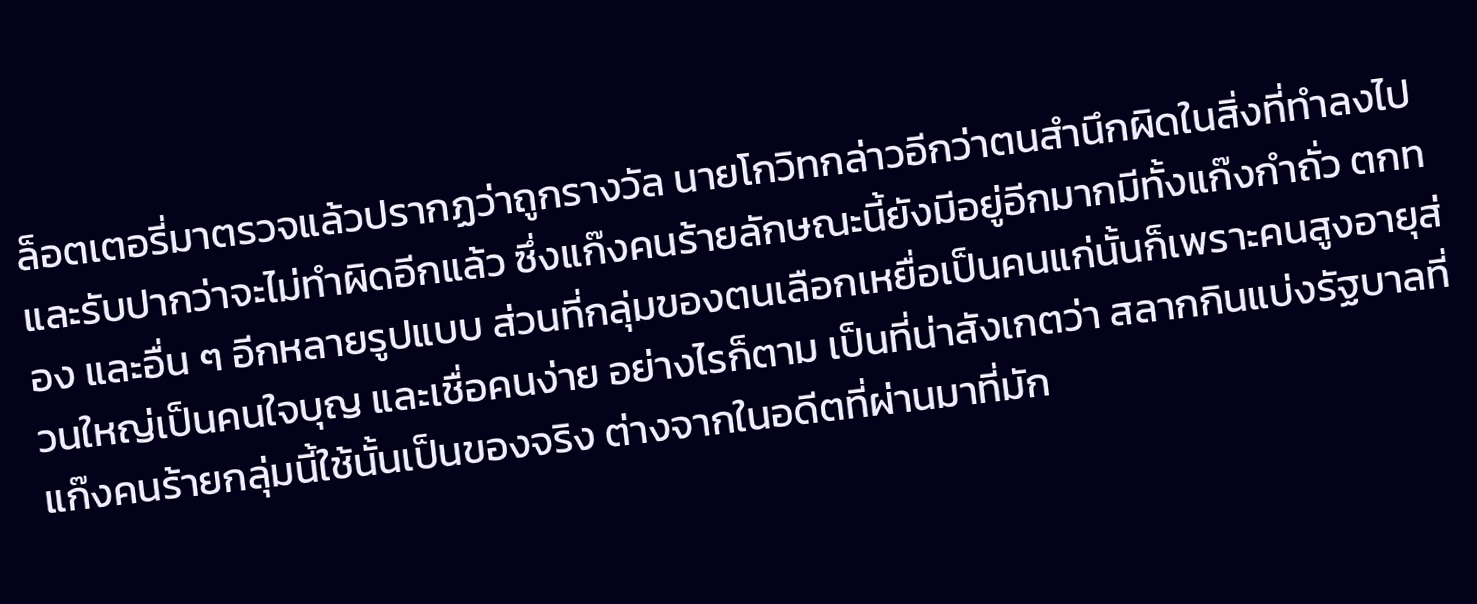ล็อตเตอรี่มาตรวจแล้วปรากฏว่าถูกรางวัล นายโกวิทกล่าวอีกว่าตนสำนึกผิดในสิ่งที่ทำลงไปและรับปากว่าจะไม่ทำผิดอีกแล้ว ซึ่งแก๊งคนร้ายลักษณะนี้ยังมีอยู่อีกมากมีทั้งแก๊งกำถั่ว ตกทอง และอื่น ๆ อีกหลายรูปแบบ ส่วนที่กลุ่มของตนเลือกเหยื่อเป็นคนแก่นั้นก็เพราะคนสูงอายุส่วนใหญ่เป็นคนใจบุญ และเชื่อคนง่าย อย่างไรก็ตาม เป็นที่น่าสังเกตว่า สลากกินแบ่งรัฐบาลที่แก๊งคนร้ายกลุ่มนี้ใช้นั้นเป็นของจริง ต่างจากในอดีตที่ผ่านมาที่มัก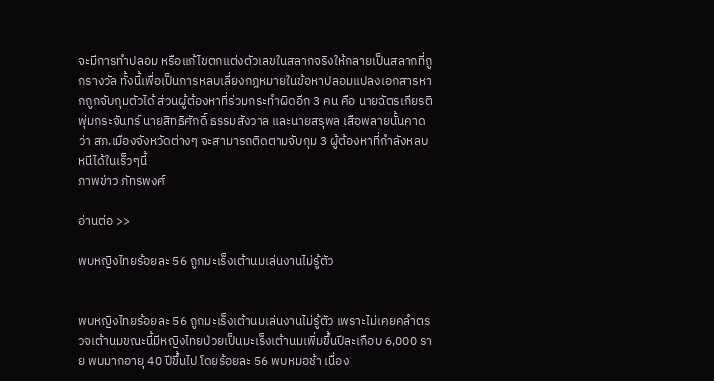จะมีการทำปลอม หรือแก้ไขตกแต่งตัวเลขในสลากจริงให้กลายเป็นสลากที่ถูกรางวัล ทั้งนี้เพื่อเป็นการหลบเลี่ยงกฎหมายในข้อหาปลอมแปลงเอกสารหากถูกจับกุมตัวได้ ส่วนผู้ต้องหาที่ร่วมกระทำผิดอีก 3 คน คือ นายฉัตรเกียรติ พุ่มกระจันทร์ นายสิทธิศักดิ์ ธรรมสังวาล และนายสรุพล เสือพลายนั้นคาดว่า สภ.เมืองจังหวัดต่างๆ จะสามารถติดตามจับกุม 3 ผู้ต้องหาที่กำลังหลบหนีได้ในเร็วๆนี้
ภาพข่าว ภัทรพงศ์

อ่านต่อ >>

พบหญิงไทยร้อยละ 56 ถูกมะเร็งเต้านมเล่นงานไม่รู้ตัว


พบหญิงไทยร้อยละ 56 ถูกมะเร็งเต้านมเล่นงานไม่รู้ตัว เพราะไม่เคยคลำตรวจเต้านมขณะนี้มีหญิงไทยป่วยเป็นมะเร็งเต้านมเพิ่มขึ้นปีละเกือบ 6,000 ราย พบมากอายุ 40 ปีขึ้นไป โดยร้อยละ 56 พบหมอช้า เนื่อง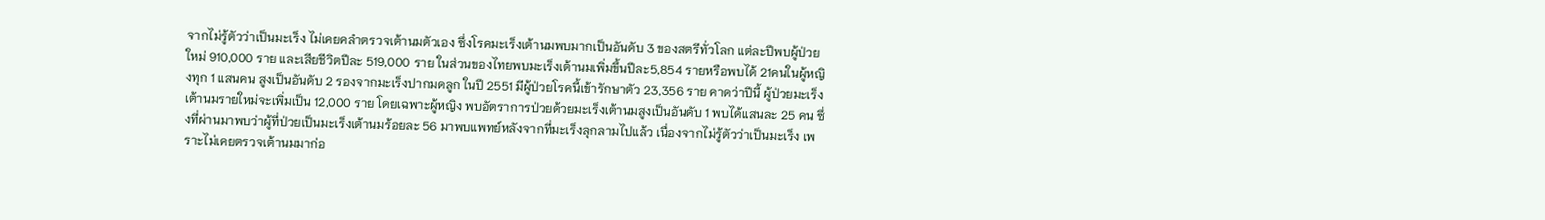จากไม่รู้ตัวว่าเป็นมะเร็ง ไม่เคยคลำตรวจเต้านมตัวเอง ซึ่งโรคมะเร็งเต้านมพบมากเป็นอันดับ 3 ของสตรีทั่วโลก แต่ละปีพบผู้ป่วยใหม่ 910,000 ราย และเสียชีวิตปีละ 519,000 ราย ในส่วนของไทยพบมะเร็งเต้านมเพิ่มขึ้นปีละ5,854 รายหรือพบได้ 21คนในผู้หญิงทุก 1 แสนคน สูงเป็นอันดับ 2 รองจากมะเร็งปากมดลูก ในปี 2551 มีผู้ป่วยโรคนี้เข้ารักษาตัว 23,356 ราย คาดว่าปีนี้ ผู้ป่วยมะเร็งเต้านมรายใหม่จะเพิ่มเป็น 12,000 ราย โดยเฉพาะผู้หญิง พบอัตราการป่วยด้วยมะเร็งเต้านมสูงเป็นอันดับ 1 พบได้แสนละ 25 คน ซึ่งที่ผ่านมาพบว่าผู้ที่ป่วยเป็นมะเร็งเต้านมร้อยละ 56 มาพบแพทย์หลังจากที่มะเร็งลุกลามไปแล้ว เนื่องจากไม่รู้ตัวว่าเป็นมะเร็ง เพราะไม่เคยตรวจเต้านมมาก่อ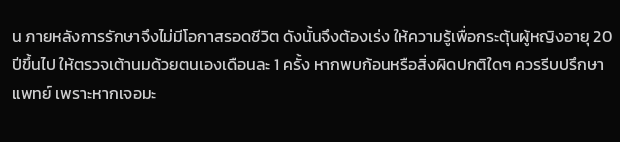น ภายหลังการรักษาจึงไม่มีโอกาสรอดชีวิต ดังนั้นจึงต้องเร่ง ให้ความรู้เพื่อกระตุ้นผู้หญิงอายุ 20 ปีขึ้นไป ให้ตรวจเต้านมด้วยตนเองเดือนละ 1 ครั้ง หากพบก้อนหรือสิ่งผิดปกติใดๆ ควรรีบปรึกษาแพทย์ เพราะหากเจอมะ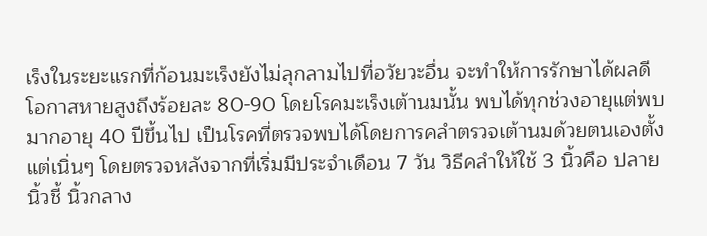เร็งในระยะแรกที่ก้อนมะเร็งยังไม่ลุกลามไปที่อวัยวะอื่น จะทำให้การรักษาได้ผลดีโอกาสหายสูงถึงร้อยละ 80-90 โดยโรคมะเร็งเต้านมนั้น พบได้ทุกช่วงอายุแต่พบมากอายุ 40 ปีขึ้นไป เป็นโรคที่ตรวจพบได้โดยการคลำตรวจเต้านมด้วยตนเองตั้งแต่เนิ่นๆ โดยตรวจหลังจากที่เริ่มมีประจำเดือน 7 วัน วิธีคลำให้ใช้ 3 นิ้วคือ ปลายนิ้วชี้ นิ้วกลาง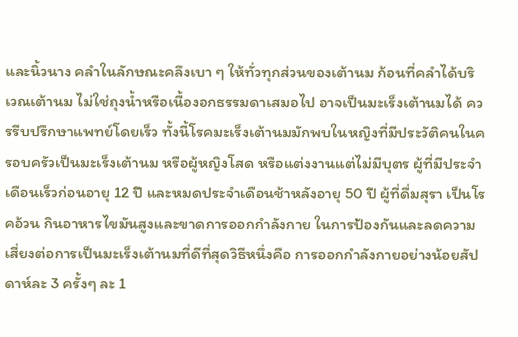และนิ้วนาง คลำในลักษณะคลึงเบา ๆ ให้ทั่วทุกส่วนของเต้านม ก้อนที่คลำได้บริเวณเต้านม ไม่ใช่ถุงน้ำหรือเนื้องอกธรรมดาเสมอไป อาจเป็นมะเร็งเต้านมได้ ควรรีบปรึกษาแพทย์โดยเร็ว ทั้งนี้โรคมะเร็งเต้านมมักพบในหญิงที่มีประวัติคนในครอบครัวเป็นมะเร็งเต้านม หรือผู้หญิงโสด หรือแต่งงานแต่ไม่มีบุตร ผู้ที่มีประจำเดือนเร็วก่อนอายุ 12 ปี และหมดประจำเดือนช้าหลังอายุ 50 ปี ผู้ที่ดื่มสุรา เป็นโรคอ้วน กินอาหารไขมันสูงและขาดการออกกำลังกาย ในการป้องกันและลดความเสี่ยงต่อการเป็นมะเร็งเต้านมที่ดีที่สุดวิธีหนึ่งคือ การออกกำลังกายอย่างน้อยสัปดาห์ละ 3 ครั้งๆ ละ 1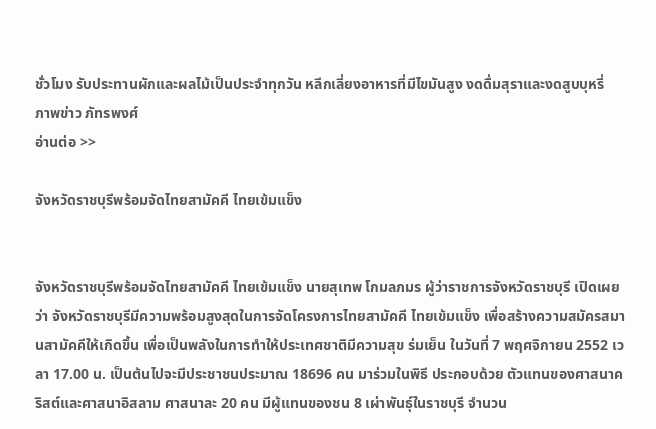ชั่วโมง รับประทานผักและผลไม้เป็นประจำทุกวัน หลีกเลี่ยงอาหารที่มีไขมันสูง งดดื่มสุราและงดสูบบุหรี่
ภาพข่าว ภัทรพงศ์
อ่านต่อ >>

จังหวัดราชบุรีพร้อมจัดไทยสามัคคี ไทยเข้มแข็ง


จังหวัดราชบุรีพร้อมจัดไทยสามัคคี ไทยเข้มแข็ง นายสุเทพ โกมลภมร ผู้ว่าราชการจังหวัดราชบุรี เปิดเผยว่า จังหวัดราชบุรีมีความพร้อมสูงสุดในการจัดโครงการไทยสามัคคี ไทยเข้มแข็ง เพื่อสร้างความสมัครสมานสามัคคีให้เกิดขึ้น เพื่อเป็นพลังในการทำให้ประเทศชาติมีความสุข ร่มเย็น ในวันที่ 7 พฤศจิกายน 2552 เวลา 17.00 น. เป็นต้นไปจะมีประชาชนประมาณ 18696 คน มาร่วมในพิธี ประกอบด้วย ตัวแทนของศาสนาคริสต์และศาสนาอิสลาม ศาสนาละ 20 คน มีผู้แทนของชน 8 เผ่าพันธุ์ในราชบุรี จำนวน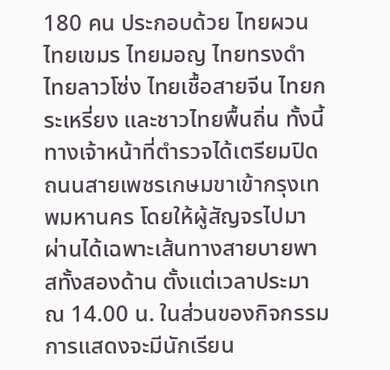180 คน ประกอบด้วย ไทยผวน ไทยเขมร ไทยมอญ ไทยทรงดำ ไทยลาวโซ่ง ไทยเชื้อสายจีน ไทยกระเหรี่ยง และชาวไทยพื้นถิ่น ทั้งนี้ ทางเจ้าหน้าที่ตำรวจได้เตรียมปิดถนนสายเพชรเกษมขาเข้ากรุงเทพมหานคร โดยให้ผู้สัญจรไปมาผ่านได้เฉพาะเส้นทางสายบายพาสทั้งสองด้าน ตั้งแต่เวลาประมาณ 14.00 น. ในส่วนของกิจกรรมการแสดงจะมีนักเรียน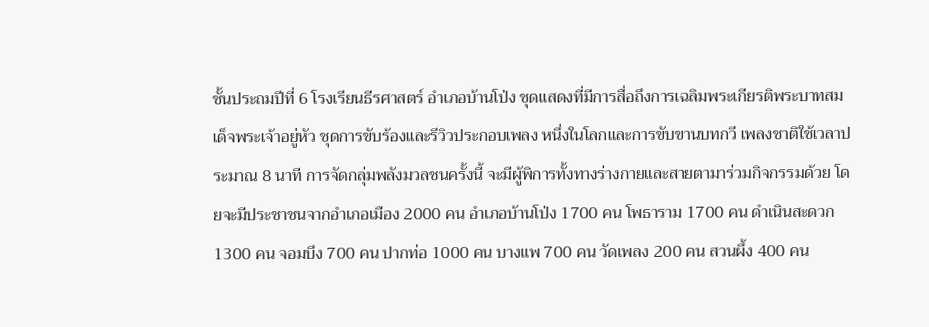ชั้นประถมปีที่ 6 โรงเรียนธีรศาสตร์ อำเภอบ้านโป่ง ชุดแสดงที่มีการสื่อถึงการเฉลิมพระเกียรติพระบาทสมเด็จพระเจ้าอยู่หัว ชุดการขับร้องและรีวิวประกอบเพลง หนึ่งในโลกและการขับขานบทกวี เพลงชาติใช้เวลาประมาณ 8 นาที การจัดกลุ่มพลังมวลชนครั้งนี้ จะมีผู้พิการทั้งทางร่างกายและสายตามาร่วมกิจกรรมด้วย โดยจะมีประชาชนจากอำเภอเมือง 2000 คน อำเภอบ้านโป่ง 1700 คน โพธาราม 1700 คน ดำเนินสะดวก 1300 คน จอมบึง 700 คน ปากท่อ 1000 คน บางแพ 700 คน วัดเพลง 200 คน สวนผึ้ง 400 คน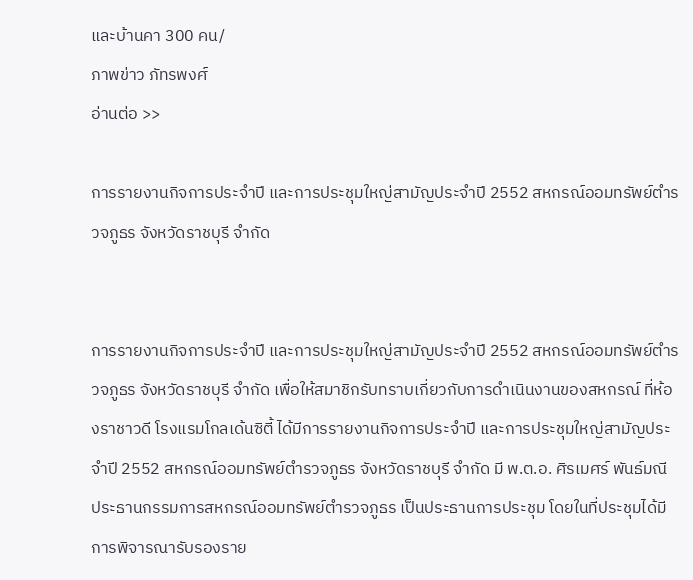และบ้านคา 300 คน/
ภาพข่าว ภัทรพงศ์
อ่านต่อ >>

การรายงานกิจการประจำปี และการประชุมใหญ่สามัญประจำปี 2552 สหกรณ์ออมทรัพย์ตำรวจภูธร จังหวัดราชบุรี จำกัด


การรายงานกิจการประจำปี และการประชุมใหญ่สามัญประจำปี 2552 สหกรณ์ออมทรัพย์ตำรวจภูธร จังหวัดราชบุรี จำกัด เพื่อให้สมาชิกรับทราบเกี่ยวกับการดำเนินงานของสหกรณ์ ที่ห้องราชาวดี โรงแรมโกลเด้นซิตี้ ได้มีการรายงานกิจการประจำปี และการประชุมใหญ่สามัญประจำปี 2552 สหกรณ์ออมทรัพย์ตำรวจภูธร จังหวัดราชบุรี จำกัด มี พ.ต.อ. ศิรเมศร์ พันธ์มณี ประธานกรรมการสหกรณ์ออมทรัพย์ตำรวจภูธร เป็นประธานการประชุม โดยในที่ประชุมได้มีการพิจารณารับรองราย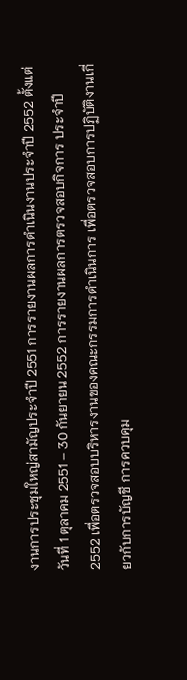งานการประชุมใหญ่สามัญประจำปี 2551 การรายงานผลการดำเนินงานประจำปี 2552 ตั้งแต่วันที่ 1 ตุลาคม 2551 – 30 กันยายน 2552 การรายงานผลการตรวจสอบกิจการ ประจำปี 2552 เพื่อตรวจสอบบริหารงานของคณะกรรมการดำเนินการ เพื่อตรวจสอบการปฏิบัติงานเกี่ยวกับการบัญชี การควบคุม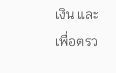เงิน และเพื่อตรว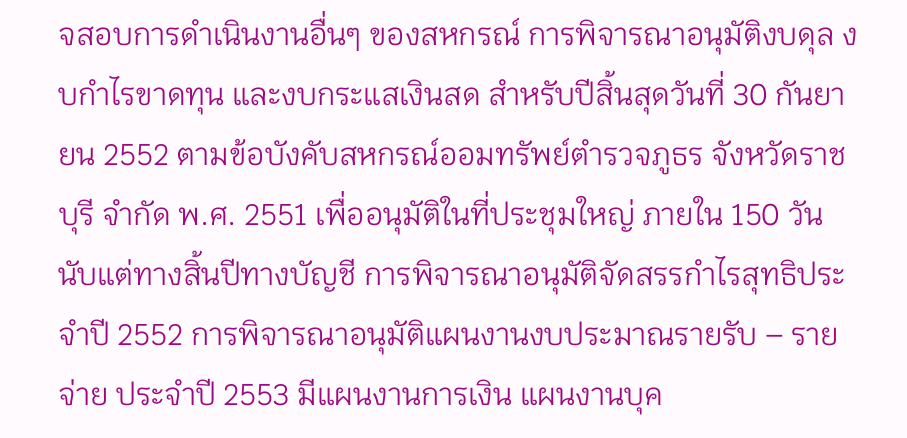จสอบการดำเนินงานอื่นๆ ของสหกรณ์ การพิจารณาอนุมัติงบดุล งบกำไรขาดทุน และงบกระแสเงินสด สำหรับปีสิ้นสุดวันที่ 30 กันยายน 2552 ตามข้อบังคับสหกรณ์ออมทรัพย์ตำรวจภูธร จังหวัดราชบุรี จำกัด พ.ศ. 2551 เพื่ออนุมัติในที่ประชุมใหญ่ ภายใน 150 วัน นับแต่ทางสิ้นปีทางบัญชี การพิจารณาอนุมัติจัดสรรกำไรสุทธิประจำปี 2552 การพิจารณาอนุมัติแผนงานงบประมาณรายรับ – รายจ่าย ประจำปี 2553 มีแผนงานการเงิน แผนงานบุค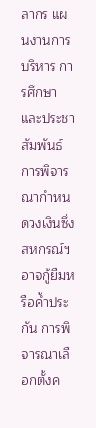ลากร แผนงานการบริหาร การศึกษา และประชาสัมพันธ์ การพิจารณากำหนดวงเงินซึ่งสหกรณ์ฯ อาจกู้ยืมหรือค้ำประกัน การพิจารณาเลือกตั้งค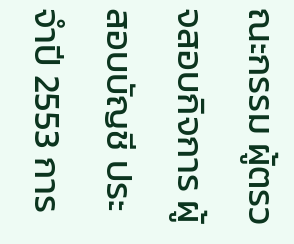ณะกรรม ผู้ตรวจสอบกิจการ ผู้สอบบัญชี ประจำปี 2553 การ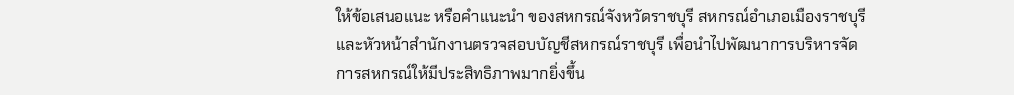ให้ข้อเสนอแนะ หรือคำแนะนำ ของสหกรณ์จังหวัดราชบุรี สหกรณ์อำเภอเมืองราชบุรี และหัวหน้าสำนักงานตรวจสอบบัญชีสหกรณ์ราชบุรี เพื่อนำไปพัฒนาการบริหารจัดการสหกรณ์ให้มีประสิทธิภาพมากยิ่งขึ้น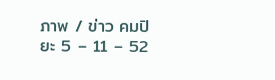ภาพ / ข่าว คมปิยะ 5 – 11 – 52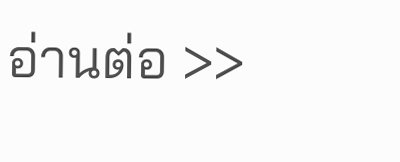อ่านต่อ >>